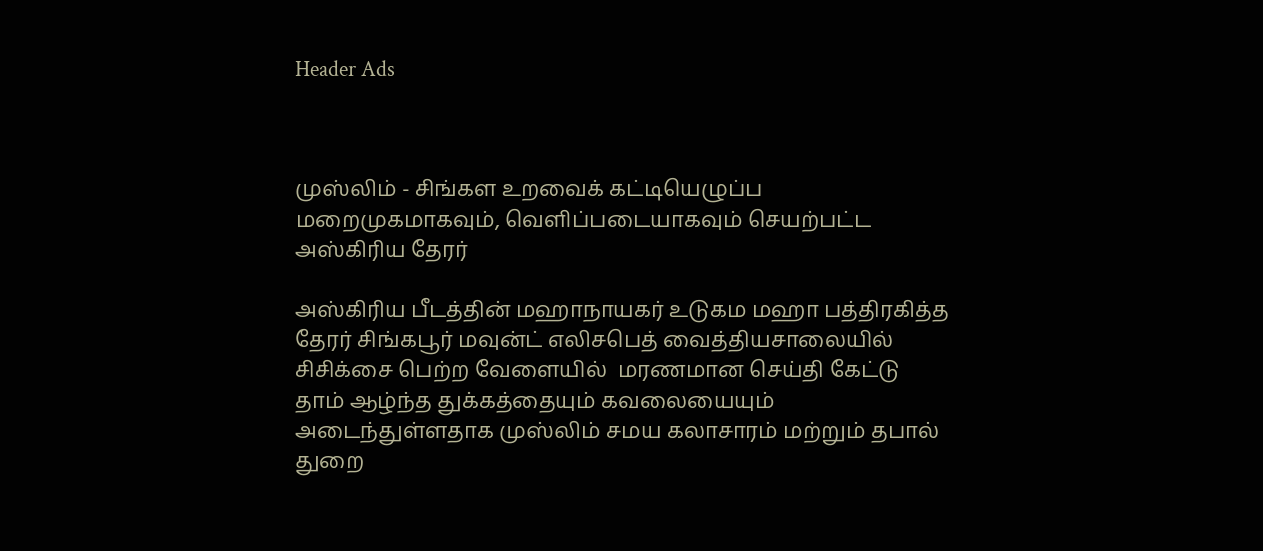Header Ads



முஸ்லிம் - சிங்கள உறவைக் கட்டியெழுப்ப மறைமுகமாகவும், வெளிப்படையாகவும் செயற்பட்ட அஸ்கிரிய தேரர்

அஸ்கிரிய பீடத்தின் மஹாநாயகர் உடுகம மஹா பத்திரகித்த தேரர் சிங்கபூர் மவுன்ட் எலிசபெத் வைத்தியசாலையில் சிசிக்சை பெற்ற வேளையில்  மரணமான செய்தி கேட்டு தாம் ஆழ்ந்த துக்கத்தையும் கவலையையும்  அடைந்துள்ளதாக முஸ்லிம் சமய கலாசாரம் மற்றும் தபால் துறை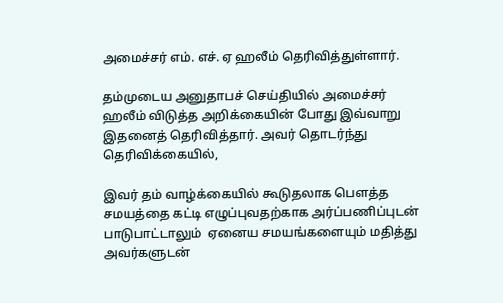அமைச்சர் எம். எச். ஏ ஹலீம் தெரிவித்துள்ளார்.

தம்முடைய அனுதாபச் செய்தியில் அமைச்சர் ஹலீம் விடுத்த அறிக்கையின் போது இவ்வாறு இதனைத் தெரிவித்தார். அவர் தொடர்ந்து தெரிவிக்கையில்,

இவர் தம் வாழ்க்கையில் கூடுதலாக பௌத்த சமயத்தை கட்டி எழுப்புவதற்காக அர்ப்பணிப்புடன் பாடுபாட்டாலும்  ஏனைய சமயங்களையும் மதித்து அவர்களுடன்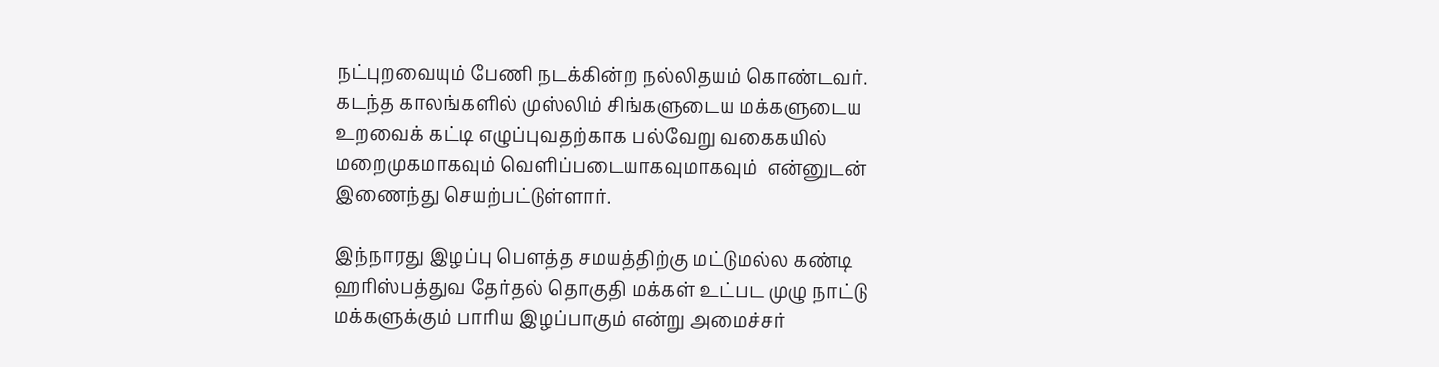நட்புறவையும் பேணி நடக்கின்ற நல்லிதயம் கொண்டவர்.  கடந்த காலங்களில் முஸ்லிம் சிங்களுடைய மக்களுடைய உறவைக் கட்டி எழுப்புவதற்காக பல்வேறு வகைகயில் மறைமுகமாகவும் வெளிப்படையாகவுமாகவும்  என்னுடன்  இணைந்து செயற்பட்டுள்ளார்.

இந்நாரது இழப்பு பௌத்த சமயத்திற்கு மட்டுமல்ல கண்டி ஹரிஸ்பத்துவ தேர்தல் தொகுதி மக்கள் உட்பட முழு நாட்டு மக்களுக்கும் பாரிய இழப்பாகும் என்று அமைச்சர்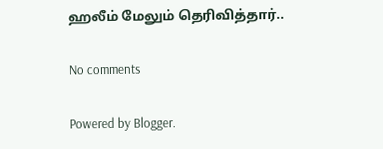ஹலீம் மேலும் தெரிவித்தார்..

No comments

Powered by Blogger.